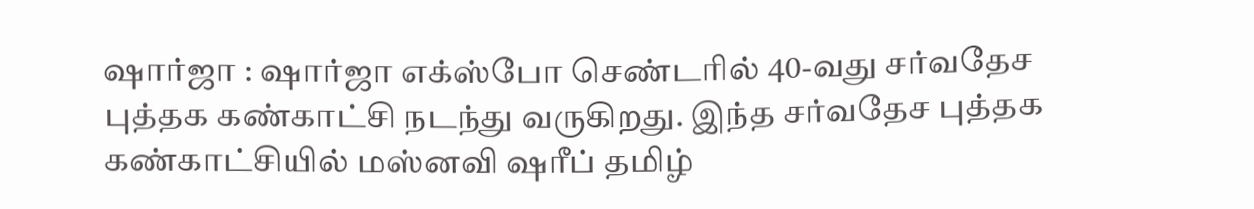ஷார்ஜா : ஷார்ஜா எக்ஸ்போ செண்டரில் 40-வது சர்வதேச புத்தக கண்காட்சி நடந்து வருகிறது. இந்த சர்வதேச புத்தக கண்காட்சியில் மஸ்னவி ஷரீப் தமிழ்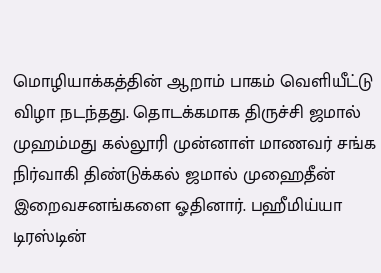மொழியாக்கத்தின் ஆறாம் பாகம் வெளியீட்டு விழா நடந்தது. தொடக்கமாக திருச்சி ஜமால் முஹம்மது கல்லூரி முன்னாள் மாணவர் சங்க நிர்வாகி திண்டுக்கல் ஜமால் முஹைதீன் இறைவசனங்களை ஓதினார். பஹீமிய்யா டிரஸ்டின்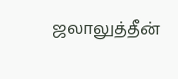ஜலாலுத்தீன்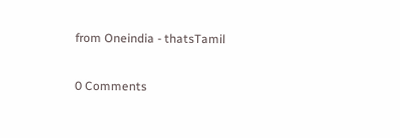from Oneindia - thatsTamil

0 Comments